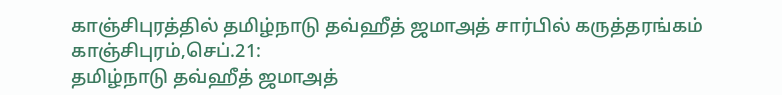காஞ்சிபுரத்தில் தமிழ்நாடு தவ்ஹீத் ஜமாஅத் சார்பில் கருத்தரங்கம்
காஞ்சிபுரம்,செப்.21:
தமிழ்நாடு தவ்ஹீத் ஜமாஅத்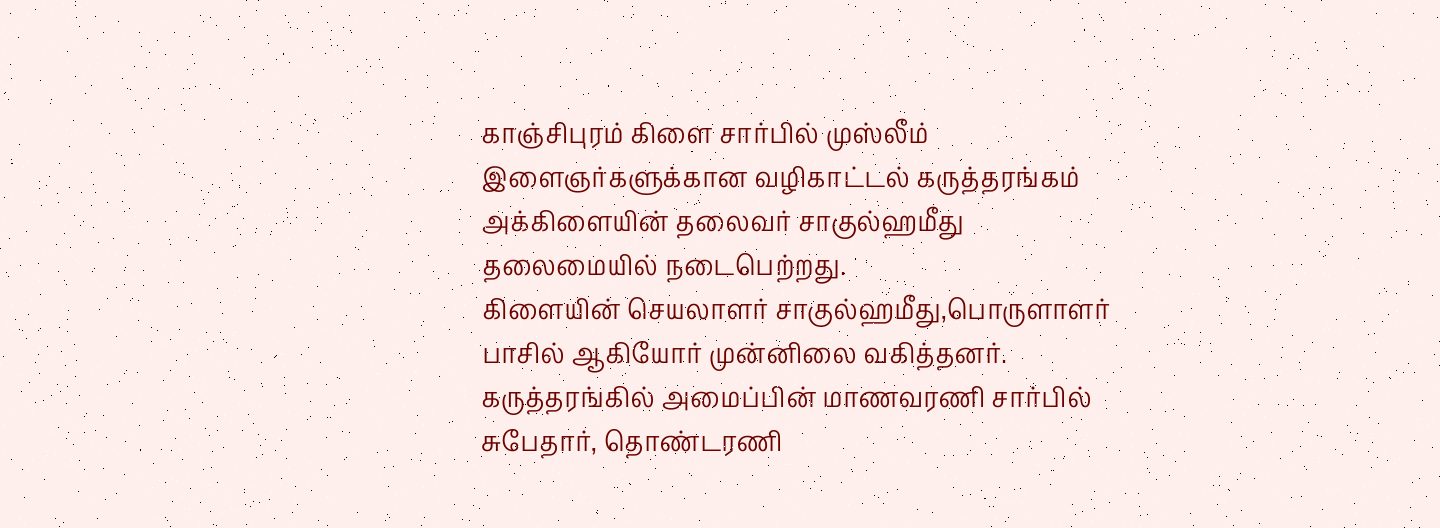காஞ்சிபுரம் கிளை சார்பில் முஸ்லீம் இளைஞர்களுக்கான வழிகாட்டல் கருத்தரங்கம் அக்கிளையின் தலைவர் சாகுல்ஹமீது தலைமையில் நடைபெற்றது.
கிளையின் செயலாளர் சாகுல்ஹமீது,பொருளாளர் பாசில் ஆகியோர் முன்னிலை வகித்தனர்.
கருத்தரங்கில் அமைப்பின் மாணவரணி சார்பில் சுபேதார், தொண்டரணி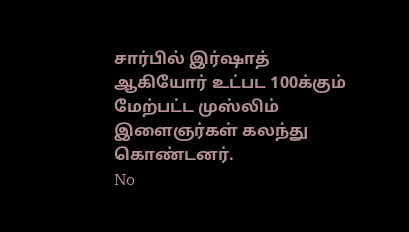சார்பில் இர்ஷாத் ஆகியோர் உட்பட 100க்கும் மேற்பட்ட முஸ்லிம் இளைஞர்கள் கலந்து கொண்டனர்.
No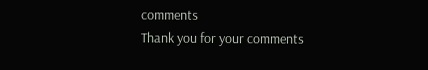comments
Thank you for your comments